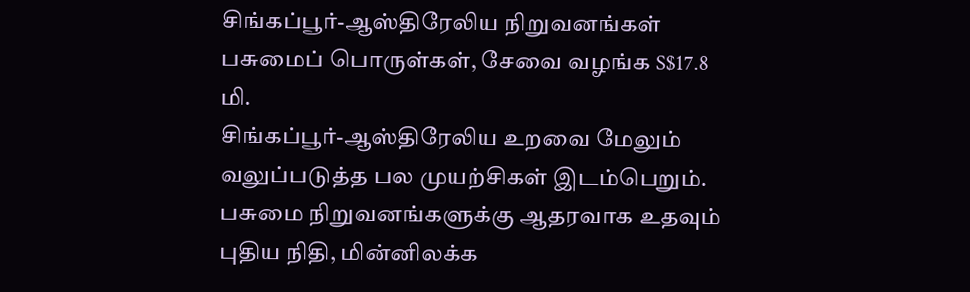சிங்கப்பூர்-ஆஸ்திரேலிய நிறுவனங்கள் பசுமைப் பொருள்கள், சேவை வழங்க S$17.8 மி.
சிங்கப்பூர்-ஆஸ்திரேலிய உறவை மேலும் வலுப்படுத்த பல முயற்சிகள் இடம்பெறும்.
பசுமை நிறுவனங்களுக்கு ஆதரவாக உதவும் புதிய நிதி, மின்னிலக்க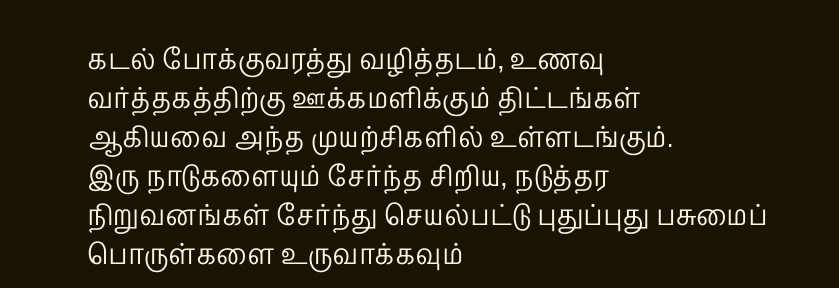கடல் போக்குவரத்து வழித்தடம், உணவு வர்த்தகத்திற்கு ஊக்கமளிக்கும் திட்டங்கள் ஆகியவை அந்த முயற்சிகளில் உள்ளடங்கும்.
இரு நாடுகளையும் சேர்ந்த சிறிய, நடுத்தர நிறுவனங்கள் சேர்ந்து செயல்பட்டு புதுப்புது பசுமைப் பொருள்களை உருவாக்கவும்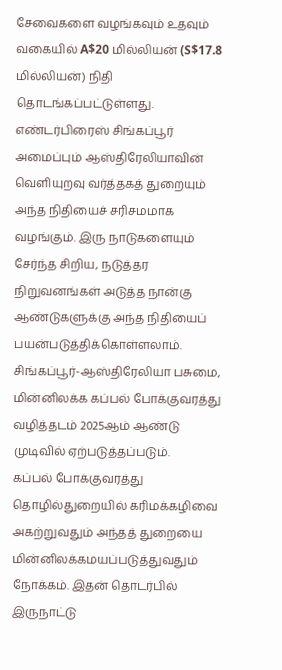சேவைகளை வழங்கவும் உதவும் வகையில் A$20 மில்லியன் (S$17.8 மில்லியன்) நிதி தொடங்கப்பட்டுள்ளது.
எண்டர்பிரைஸ் சிங்கப்பூர் அமைப்பும் ஆஸ்திரேலியாவின் வெளியுறவு வர்த்தகத் துறையும் அந்த நிதியைச் சரிசமமாக வழங்கும். இரு நாடுகளையும் சேர்ந்த சிறிய, நடுத்தர நிறுவனங்கள் அடுத்த நான்கு ஆண்டுகளுக்கு அந்த நிதியைப் பயன்படுத்திக்கொள்ளலாம்.
சிங்கப்பூர்-ஆஸ்திரேலியா பசுமை, மின்னிலக்க கப்பல் போக்குவரத்து வழித்தடம் 2025ஆம் ஆண்டு முடிவில் ஏற்படுத்தப்படும்.
கப்பல் போக்குவரத்து தொழில்துறையில் கரிமக்கழிவை அகற்றுவதும் அந்தத் துறையை மின்னிலக்கமயப்படுத்துவதும் நோக்கம். இதன் தொடர்பில் இருநாட்டு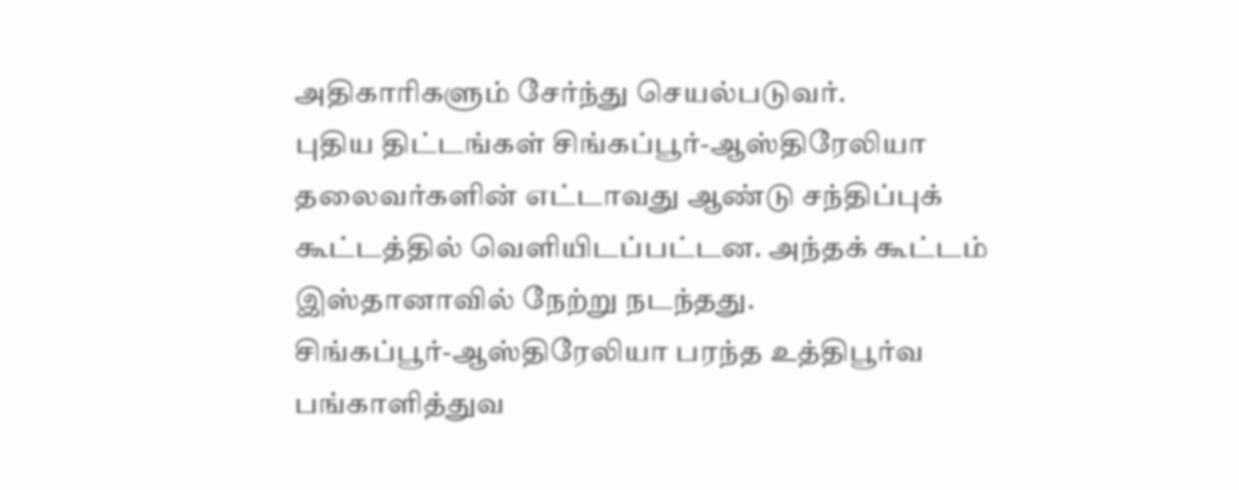அதிகாரிகளும் சேர்ந்து செயல்படுவர்.
புதிய திட்டங்கள் சிங்கப்பூர்-ஆஸ்திரேலியா தலைவர்களின் எட்டாவது ஆண்டு சந்திப்புக் கூட்டத்தில் வெளியிடப்பட்டன. அந்தக் கூட்டம் இஸ்தானாவில் நேற்று நடந்தது.
சிங்கப்பூர்-ஆஸ்திரேலியா பரந்த உத்திபூர்வ பங்காளித்துவ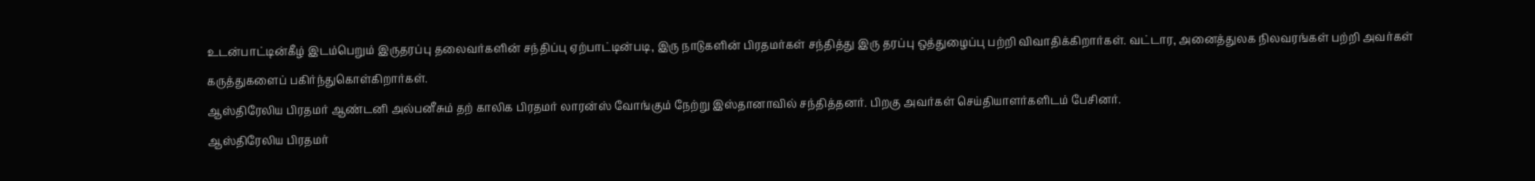உடன்பாட்டின்கீழ் இடம்பெறும் இருதரப்பு தலைவர்களின் சந்திப்பு ஏற்பாட்டின்படி, இரு நாடுகளின் பிரதமர்கள் சந்தித்து இரு தரப்பு ஒத்துழைப்பு பற்றி விவாதிக்கிறார்கள். வட்டார, அனைத்துலக நிலவரங்கள் பற்றி அவர்கள் கருத்துகளைப் பகிர்ந்துகொள்கிறார்கள்.
ஆஸ்திரேலிய பிரதமர் ஆண்டனி அல்பனீசும் தற் காலிக பிரதமர் லாரன்ஸ் வோங்கும் நேற்று இஸ்தானாவில் சந்தித்தனர். பிறகு அவர்கள் செய்தியாளர்களிடம் பேசினர்.
ஆஸ்திரேலிய பிரதமர்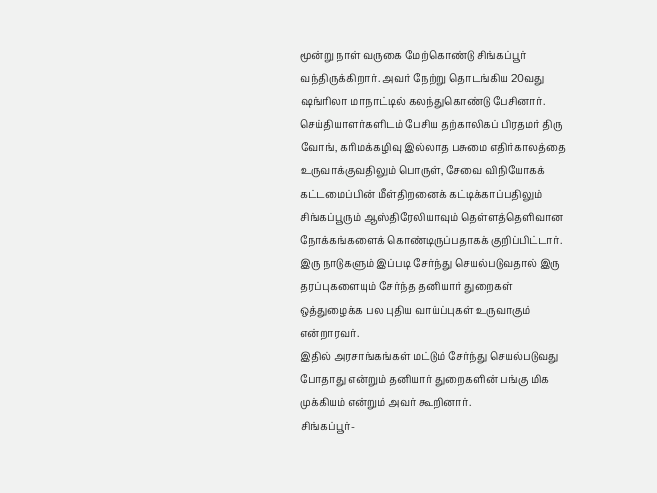மூன்று நாள் வருகை மேற்கொண்டு சிங்கப்பூர் வந்திருக்கிறார். அவர் நேற்று தொடங்கிய 20வது ஷங்ரிலா மாநாட்டில் கலந்துகொண்டு பேசினார்.
செய்தியாளர்களிடம் பேசிய தற்காலிகப் பிரதமர் திரு வோங், கரிமக்கழிவு இல்லாத பசுமை எதிர்காலத்தை உருவாக்குவதிலும் பொருள், சேவை விநியோகக் கட்டமைப்பின் மீள்திறனைக் கட்டிக்காப்பதிலும் சிங்கப்பூரும் ஆஸ்திரேலியாவும் தெள்ளத்தெளிவான நோக்கங்களைக் கொண்டிருப்பதாகக் குறிப்பிட்டார்.
இரு நாடுகளும் இப்படி சேர்ந்து செயல்படுவதால் இரு தரப்புகளையும் சேர்ந்த தனியார் துறைகள் ஒத்துழைக்க பல புதிய வாய்ப்புகள் உருவாகும் என்றாரவர்.
இதில் அரசாங்கங்கள் மட்டும் சேர்ந்து செயல்படுவது போதாது என்றும் தனியார் துறைகளின் பங்கு மிக முக்கியம் என்றும் அவர் கூறினார்.
சிங்கப்பூர்-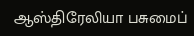ஆஸ்திரேலியா பசுமைப்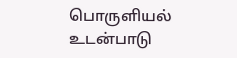பொருளியல் உடன்பாடு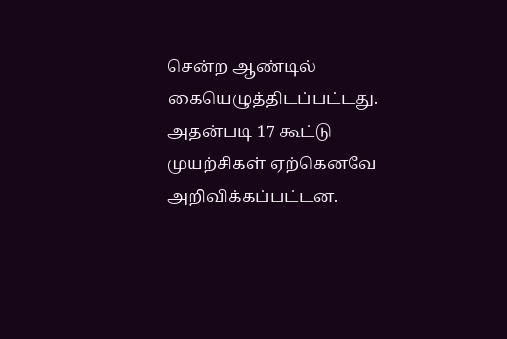சென்ற ஆண்டில் கையெழுத்திடப்பட்டது. அதன்படி 17 கூட்டு முயற்சிகள் ஏற்கெனவே அறிவிக்கப்பட்டன.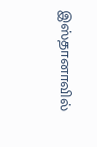இஸ்தானாவில்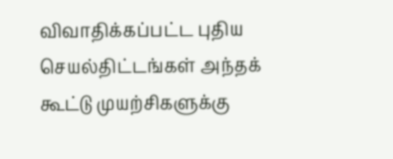விவாதிக்கப்பட்ட புதிய செயல்திட்டங்கள் அந்தக் கூட்டு முயற்சிகளுக்கு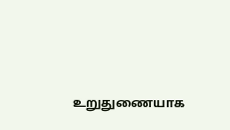உறுதுணையாக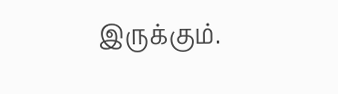இருக்கும்.